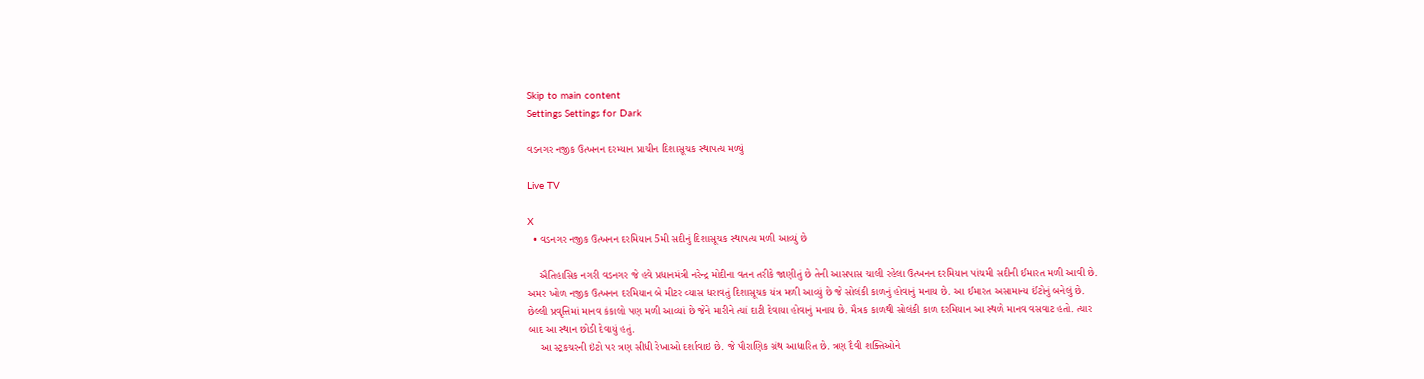Skip to main content
Settings Settings for Dark

વડનગર નજીક ઉત્ખનન દરમ્યાન પ્રાચીન દિશાસૂચક સ્થાપત્ય મળ્યું

Live TV

X
  • વડનગર નજીક ઉત્ખનન દરમિયાન 5મી સદીનું દિશાસૂચક સ્થાપત્ય મળી આવ્યું છે

    ઐતિહાસિક નગરી વડનગર જે હવે પ્રધાનમંત્રી નરેન્દ્ર મોદીના વતન તરીકે જાણીતું છે તેની આસપાસ ચાલી રહેલા ઉત્ખનન દરમિયાન પાંચમી સદીની ઈમારત મળી આવી છે. અમર ખોળ નજીક ઉત્ખનન દરમિયાન બે મીટર વ્યાસ ધરાવતું દિશાસૂચક યંત્ર મળી આવ્યું છે જે સોલંકી કાળનું હોવાનું મનાય છે. આ ઈમારત અસામાન્ય ઈંટોનું બનેલું છે. છેલ્લી પ્રવૃત્તિમાં માનવ કંકાલો પણ મળી આવ્યાં છે જેને મારીને ત્યાં દાટી દેવાયા હોવાનું મનાય છે. મૈત્રક કાળથી સોલંકી કાળ દરમિયાન આ સ્થળે માનવ વસવાટ હતો. ત્યાર બાદ આ સ્થાન છોડી દેવાયું હતું.
    આ સ્ટ્રકચરની ઇંટો પર ત્રણ સીધી રેખાઓ દર્શાવાઇ છે. જે પૌરાણિક ગ્રંથ આધારિત છે. ત્રણ દૈવી શક્તિઓને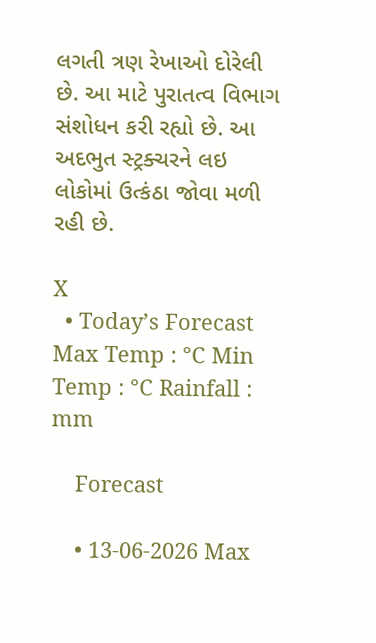લગતી ત્રણ રેખાઓ દોરેલી છે. આ માટે પુરાતત્વ વિભાગ સંશોધન કરી રહ્યો છે. આ અદભુત સ્ટ્રક્ચરને લઇ લોકોમાં ઉત્કંઠા જોવા મળી રહી છે.

X
  • Today’s Forecast Max Temp : °C Min Temp : °C Rainfall : mm

    Forecast

    • 13-06-2026 Max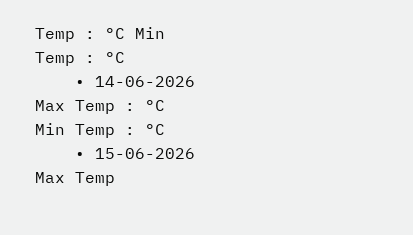Temp : °C Min Temp : °C
    • 14-06-2026 Max Temp : °C Min Temp : °C
    • 15-06-2026 Max Temp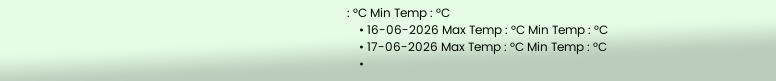: °C Min Temp : °C
    • 16-06-2026 Max Temp : °C Min Temp : °C
    • 17-06-2026 Max Temp : °C Min Temp : °C
    •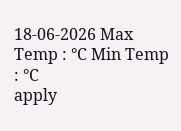18-06-2026 Max Temp : °C Min Temp : °C
apply